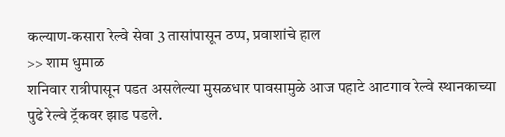कल्याण-कसारा रेल्वे सेवा 3 तासांपासून ठप्प, प्रवाशांचे हाल
>> शाम धुमाळ
शनिवार रात्रीपासून पडत असलेल्या मुसळधार पावसामुळे आज पहाटे आटगाव रेल्वे स्थानकाच्या पुढे रेल्वे ट्रॅकवर झाड पडले.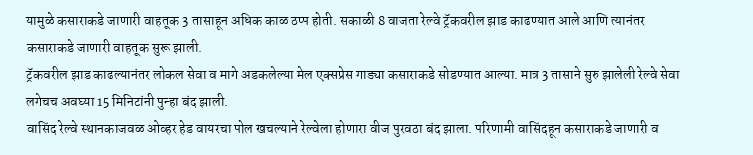यामुळे कसाराकडे जाणारी वाहतूक 3 तासाहून अधिक काळ ठप्प होती. सकाळी 8 वाजता रेल्वे ट्रॅकवरील झाड काढण्यात आले आणि त्यानंतर कसाराकडे जाणारी वाहतूक सुरू झाली.
ट्रॅकवरील झाड काढल्यानंतर लोकल सेवा व मागे अडकलेल्या मेल एक्सप्रेस गाड्या कसाराकडे सोडण्यात आल्या. मात्र 3 तासाने सुरु झालेली रेल्वे सेवा लगेचच अवघ्या 15 मिनिटांनी पुन्हा बंद झाली.
वासिंद रेल्वे स्थानकाजवळ ओव्हर हेड वायरचा पोल खचल्याने रेल्वेला होणारा वीज पुरवठा बंद झाला. परिणामी वासिंदहून कसाराकडे जाणारी व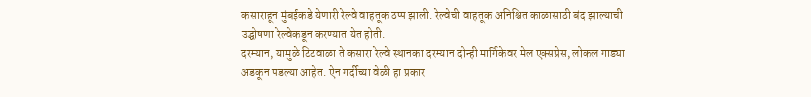कसाराहून मुंबईकडे येणारी रेल्वे वाहतूक ठप्प झाली. रेल्वेची वाहतूक अनिश्चित काळासाठी बंद झाल्याची उद्घोषणा रेल्वेकडून करण्यात येत होती.
दरम्यान, यामुळे टिटवाळा ते कसारा रेल्वे स्थानका दरम्यान दोन्ही मार्गिकेवर मेल एक्सप्रेस, लोकल गाड्या अडकून पडल्या आहेत. ऐन गर्दीच्या वेळी हा प्रकार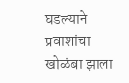घडल्याने प्रवाशांचा खोळंबा झाला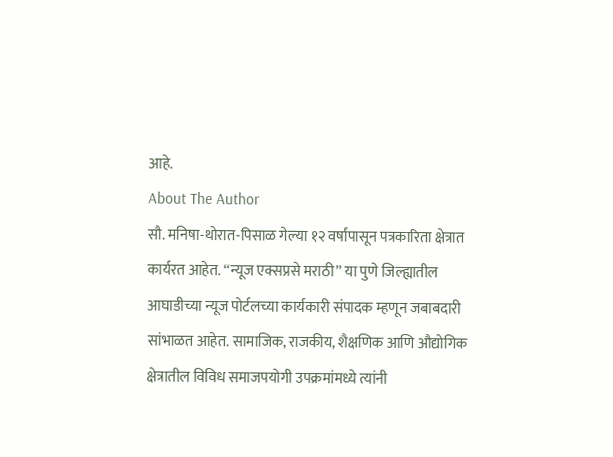आहे.
About The Author
सौ. मनिषा-थोरात-पिसाळ गेल्या १२ वर्षांपासून पत्रकारिता क्षेत्रात कार्यरत आहेत. ‘‘न्यूज एक्सप्रसे मराठी’’ या पुणे जिल्ह्यातील आघाडीच्या न्यूज पोर्टलच्या कार्यकारी संपादक म्हणून जबाबदारी सांभाळत आहेत. सामाजिक, राजकीय, शैक्षणिक आणि औद्योगिक क्षेत्रातील विविध समाजपयोगी उपक्रमांमध्ये त्यांनी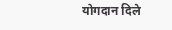योगदान दिले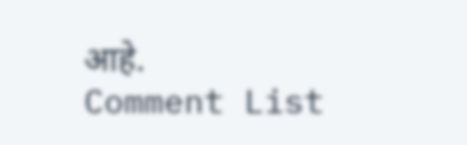आहे.
Comment List